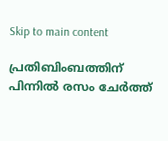Skip to main content

പ്രതിബിംബത്തിന് പിന്നിൽ രസം ചേർത്ത്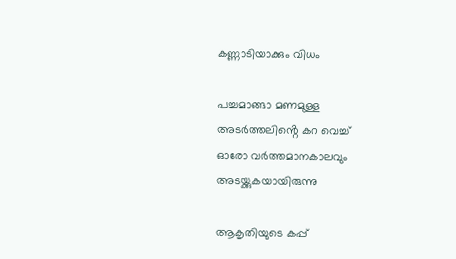കണ്ണാടിയാക്കും വിധം

പച്ചമാങ്ങാ മണമുള്ള
അടർത്തലിൻ്റെ കറ വെച്ച്
ഓരോ വർത്തമാനകാലവും
അടയ്ക്കുകയായിരുന്നു

ആകൃതിയുടെ കപ്പ്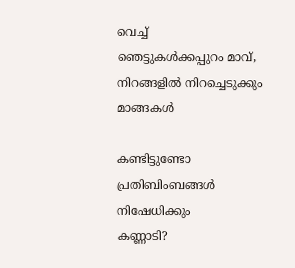വെച്ച്
ഞെട്ടുകൾക്കപ്പുറം മാവ്,
നിറങ്ങളിൽ നിറച്ചെടുക്കും
മാങ്ങകൾ

കണ്ടിട്ടുണ്ടോ
പ്രതിബിംബങ്ങൾ നിഷേധിക്കും
കണ്ണാടി?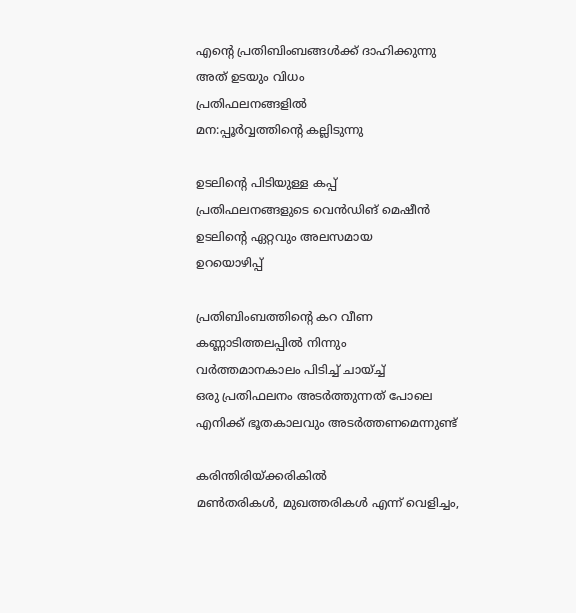എൻ്റെ പ്രതിബിംബങ്ങൾക്ക് ദാഹിക്കുന്നു
അത് ഉടയും വിധം
പ്രതിഫലനങ്ങളിൽ
മന:പ്പൂർവ്വത്തിൻ്റെ കല്ലിടുന്നു

ഉടലിൻ്റെ പിടിയുള്ള കപ്പ്
പ്രതിഫലനങ്ങളുടെ വെൻഡിങ് മെഷീൻ
ഉടലിൻ്റെ ഏറ്റവും അലസമായ
ഉറയൊഴിപ്പ്

പ്രതിബിംബത്തിൻ്റെ കറ വീണ
കണ്ണാടിത്തലപ്പിൽ നിന്നും
വർത്തമാനകാലം പിടിച്ച് ചായ്ച്ച്
ഒരു പ്രതിഫലനം അടർത്തുന്നത് പോലെ
എനിക്ക് ഭൂതകാലവും അടർത്തണമെന്നുണ്ട്

കരിന്തിരിയ്ക്കരികിൽ
മൺതരികൾ, മുഖത്തരികൾ എന്ന് വെളിച്ചം,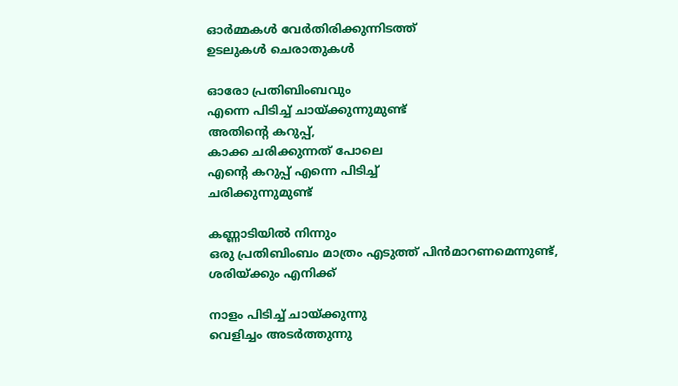ഓർമ്മകൾ വേർതിരിക്കുന്നിടത്ത്
ഉടലുകൾ ചെരാതുകൾ

ഓരോ പ്രതിബിംബവും
എന്നെ പിടിച്ച് ചായ്ക്കുന്നുമുണ്ട്
അതിൻ്റെ കറുപ്പ്,
കാക്ക ചരിക്കുന്നത് പോലെ
എൻ്റെ കറുപ്പ് എന്നെ പിടിച്ച്
ചരിക്കുന്നുമുണ്ട്

കണ്ണാടിയിൽ നിന്നും
ഒരു പ്രതിബിംബം മാത്രം എടുത്ത് പിൻമാറണമെന്നുണ്ട്,
ശരിയ്ക്കും എനിക്ക്

നാളം പിടിച്ച് ചായ്ക്കുന്നു
വെളിച്ചം അടർത്തുന്നു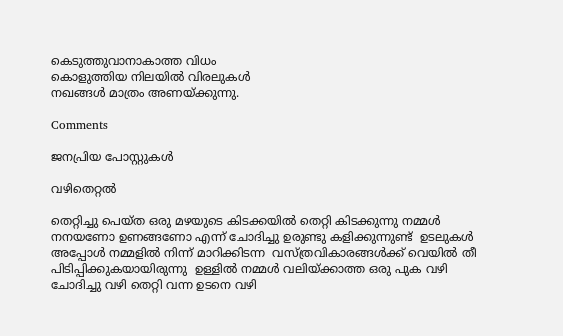കെടുത്തുവാനാകാത്ത വിധം
കൊളുത്തിയ നിലയിൽ വിരലുകൾ
നഖങ്ങൾ മാത്രം അണയ്ക്കുന്നു.

Comments

ജനപ്രിയ പോസ്റ്റുകൾ

വഴിതെറ്റൽ

തെറ്റിച്ചു പെയ്ത ഒരു മഴയുടെ കിടക്കയിൽ തെറ്റി കിടക്കുന്നു നമ്മൾ നനയണോ ഉണങ്ങണോ എന്ന് ചോദിച്ചു ഉരുണ്ടു കളിക്കുന്നുണ്ട്  ഉടലുകൾ അപ്പോൾ നമ്മളിൽ നിന്ന് മാറിക്കിടന്ന  വസ്ത്രവികാരങ്ങൾക്ക് വെയിൽ തീ  പിടിപ്പിക്കുകയായിരുന്നു  ഉള്ളിൽ നമ്മൾ വലിയ്ക്കാത്ത ഒരു പുക വഴി ചോദിച്ചു വഴി തെറ്റി വന്ന ഉടനെ വഴി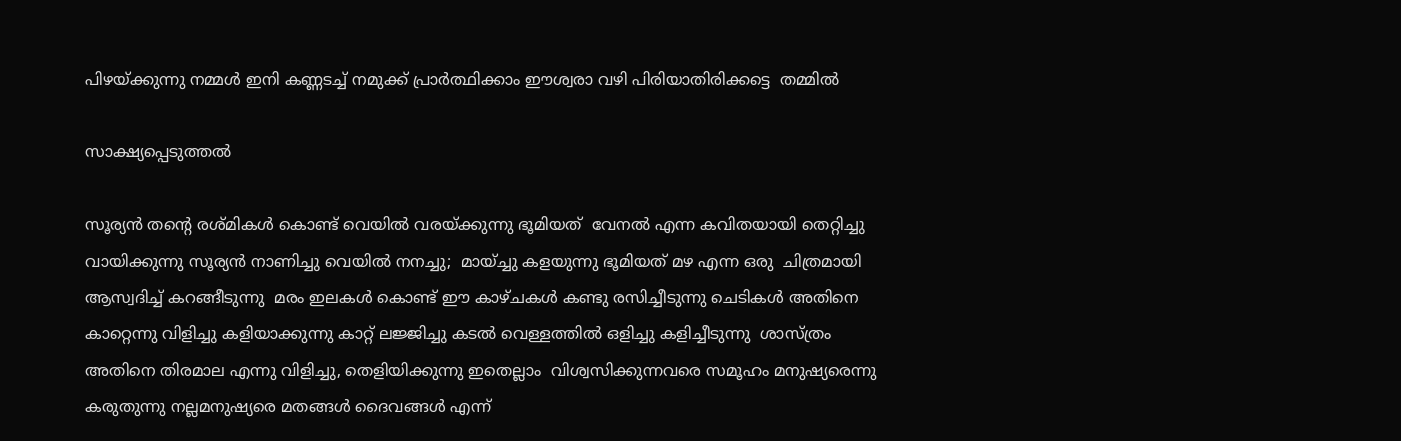പിഴയ്ക്കുന്നു നമ്മൾ ഇനി കണ്ണടച്ച് നമുക്ക് പ്രാർത്ഥിക്കാം ഈശ്വരാ വഴി പിരിയാതിരിക്കട്ടെ  തമ്മിൽ

സാക്ഷ്യപ്പെടുത്തൽ

സൂര്യൻ തന്റെ രശ്മികൾ കൊണ്ട് വെയിൽ വരയ്ക്കുന്നു ഭൂമിയത്  വേനൽ എന്ന കവിതയായി തെറ്റിച്ചു വായിക്കുന്നു സൂര്യൻ നാണിച്ചു വെയിൽ നനച്ചു;  മായ്ച്ചു കളയുന്നു ഭൂമിയത് മഴ എന്ന ഒരു  ചിത്രമായി ആസ്വദിച്ച് കറങ്ങീടുന്നു  മരം ഇലകൾ കൊണ്ട് ഈ കാഴ്ചകൾ കണ്ടു രസിച്ചീടുന്നു ചെടികൾ അതിനെ കാറ്റെന്നു വിളിച്ചു കളിയാക്കുന്നു കാറ്റ് ലജ്ജിച്ചു കടൽ വെള്ളത്തിൽ ഒളിച്ചു കളിച്ചീടുന്നു  ശാസ്ത്രം അതിനെ തിരമാല എന്നു വിളിച്ചു, തെളിയിക്കുന്നു ഇതെല്ലാം  വിശ്വസിക്കുന്നവരെ സമൂഹം മനുഷ്യരെന്നു കരുതുന്നു നല്ലമനുഷ്യരെ മതങ്ങൾ ദൈവങ്ങൾ എന്ന്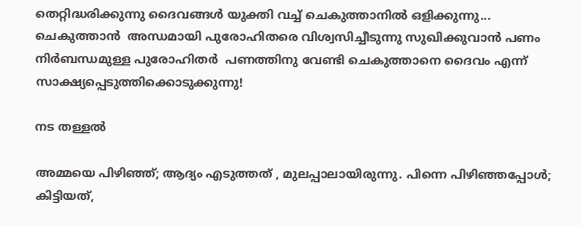തെറ്റിദ്ധരിക്കുന്നു ദൈവങ്ങൾ യുക്തി വച്ച് ചെകുത്താനിൽ ഒളിക്കുന്നു... ചെകുത്താൻ  അന്ധമായി പുരോഹിതരെ വിശ്വസിച്ചീടുന്നു സുഖിക്കുവാൻ പണം നിർബന്ധമുള്ള പുരോഹിതർ  പണത്തിനു വേണ്ടി ചെകുത്താനെ ദൈവം എന്ന് സാക്ഷ്യപ്പെടുത്തിക്കൊടുക്കുന്നു!

നട തള്ളൽ

അമ്മയെ പിഴിഞ്ഞ്; ആദ്യം എടുത്തത്‌ , മുലപ്പാലായിരുന്നു. പിന്നെ പിഴിഞ്ഞപ്പോൾ; കിട്ടിയത്,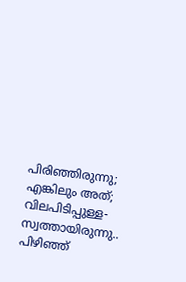പിരിഞ്ഞിരുന്നു; എങ്കിലും അത്; വിലപിടിപ്പുള്ള- സ്വത്തായിരുന്നു.. പിഴിഞ്ഞ്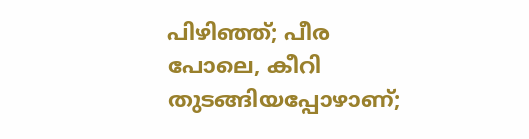പിഴിഞ്ഞ്; പീര പോലെ, കീറി തുടങ്ങിയപ്പോഴാണ്;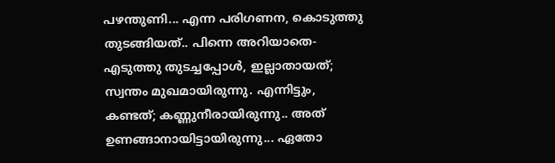പഴന്തുണി... എന്ന പരിഗണന, കൊടുത്തു തുടങ്ങിയത്.. പിന്നെ അറിയാതെ- എടുത്തു തുടച്ചപ്പോൾ, ഇല്ലാതായത്; സ്വന്തം മുഖമായിരുന്നു. എന്നിട്ടും, കണ്ടത്; കണ്ണുനീരായിരുന്നു.. അത് ഉണങ്ങാനായിട്ടായിരുന്നു... ഏതോ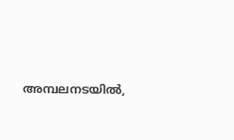അമ്പലനടയിൽ,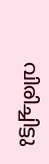വിരിച്ചിട്ടു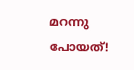മറന്നു പോയത്!